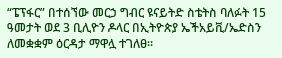“ፔፕፋር” በተሰኘው መርኃ ግብር ዩናይትድ ስቴትስ ባለፉት 15 ዓመታት ወደ 3 ቢሊዮን ዶላር በኢትዮጵያ ኤችአይቪ/ኤድስን ለመቋቋም ዕርዳታ ማዋሏ ተገለፀ፡፡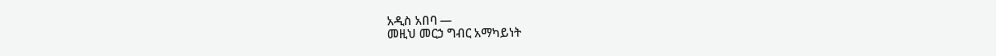አዲስ አበባ —
መዚህ መርኃ ግብር አማካይነት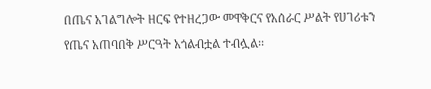በጤና አገልግሎት ዘርፍ የተዘረጋው መዋቅርና የአሰራር ሥልት የሀገሪቱን የጤና አጠባበቅ ሥርዓት አጎልብቷል ተብሏል፡፡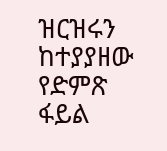ዝርዝሩን ከተያያዘው የድምጽ ፋይል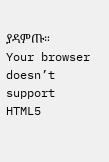ያዳምጡ።
Your browser doesn’t support HTML5